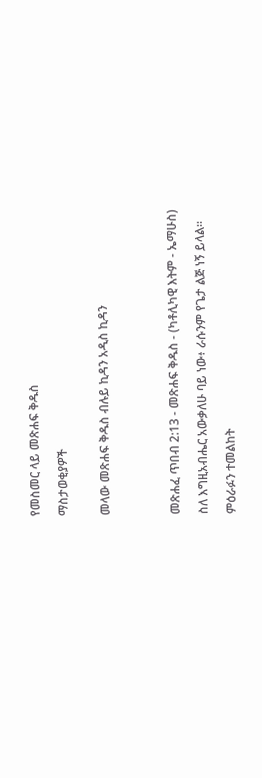የመስመር ላይ መጽሐፍ ቅዱስ

ማስታወቂያዎች


መላው መጽሐፍ ቅዱስ ብሉይ ኪዳን አዲስ ኪዳን




መጽሐፈ ጥበብ 2:13 - መጽሐፍ ቅዱስ - (ካቶሊካዊ እትም - ኤማሁስ)

ስለ እግዚአብሔር አውቃለሁ ባይ ነው፥ ራሱንም የጌታ ልጅ ነኝ ይላል።

ምዕራፉን ተመልከት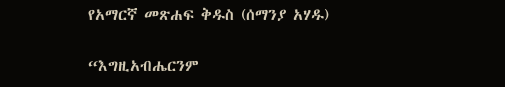የአማርኛ መጽሐፍ ቅዱስ (ሰማንያ አሃዱ)

“እግዚአብሔርንም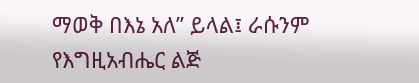ማወቅ በእኔ አለ” ይላል፤ ራሱንም የእግዚአብሔር ልጅ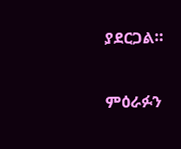ያደርጋል።

ምዕራፉን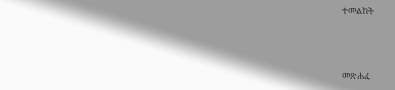ተመልከት



መጽሐፈ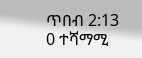ጥበብ 2:13
0 ተሻማሚ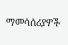ማመሳሰሪያዎች